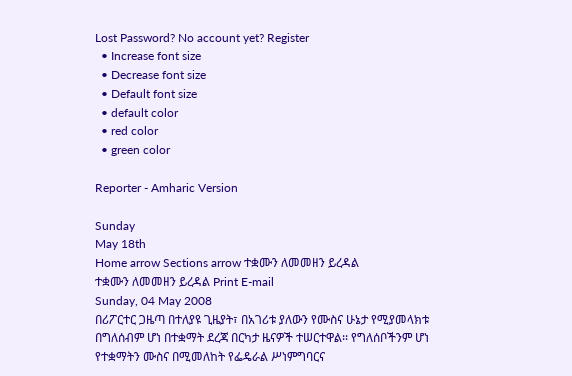Lost Password? No account yet? Register
  • Increase font size
  • Decrease font size
  • Default font size
  • default color
  • red color
  • green color

Reporter - Amharic Version

Sunday
May 18th
Home arrow Sections arrow ተቋሙን ለመመዘን ይረዳል
ተቋሙን ለመመዘን ይረዳል Print E-mail
Sunday, 04 May 2008
በሪፖርተር ጋዜጣ በተለያዩ ጊዜያት፣ በአገሪቱ ያለውን የሙስና ሁኔታ የሚያመላክቱ በግለሰብም ሆነ በተቋማት ደረጃ በርካታ ዜናዎች ተሠርተዋል፡፡ የግለሰቦችንም ሆነ የተቋማትን ሙስና በሚመለከት የፌዴራል ሥነምግባርና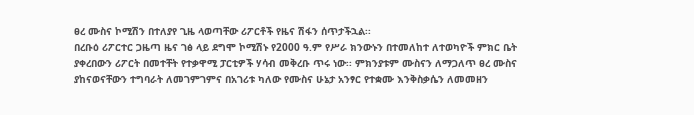ፀረ ሙስና ኮሚሽን በተለያየ ጊዜ ላወጣቸው ሪፖርቶች የዜና ሽፋን ሰጥታችኋል፡፡
በረቡዕ ሪፖርተር ጋዜጣ ዜና ገፅ ላይ ደግሞ ኮሚሽኑ የ2000 ዓ.ም የሥራ ክንውኑን በተመለከተ ለተወካዮች ምክር ቤት ያቀረበውን ሪፖርት በመተቸት የተቃዋሚ ፓርቲዎች ሃሳብ መቅረቡ ጥሩ ነው፡፡ ምክንያቱም ሙስናን ለማጋለጥ ፀረ ሙስና ያከናወናቸውን ተግባራት ለመገምገምና በአገሪቱ ካለው የሙስና ሁኔታ አንፃር የተቋሙ እንቅስቃሴን ለመመዘን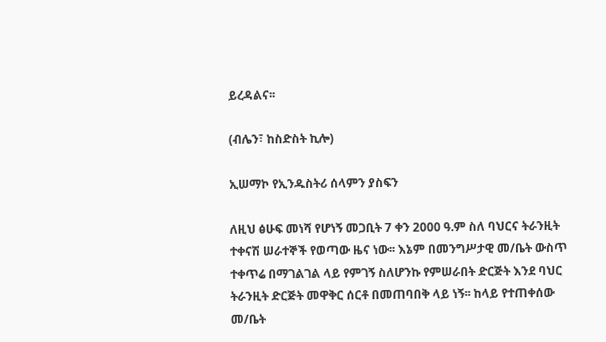ይረዳልና፡፡

(ብሌን፣ ከስድስት ኪሎ)

ኢሠማኮ የኢንዱስትሪ ሰላምን ያስፍን

ለዚህ ፅሁፍ መነሻ የሆነኝ መጋቢት 7 ቀን 2000 ዓ.ም ስለ ባህርና ትራንዚት ተቀናሽ ሠራተኞች የወጣው ዜና ነው፡፡ እኔም በመንግሥታዊ መ/ቤት ውስጥ ተቀጥሬ በማገልገል ላይ የምገኝ ስለሆንኩ የምሠራበት ድርጅት እንደ ባህር ትራንዚት ድርጅት መዋቅር ሰርቶ በመጠባበቅ ላይ ነኝ፡፡ ከላይ የተጠቀሰው መ/ቤት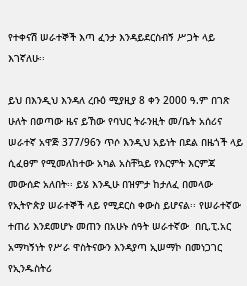የተቀናሽ ሠራተኞች እጣ ፈንታ እንዳይደርስብኝ ሥጋት ላይ እገኛለሁ፡፡

ይህ በእንዲህ እንዳለ ረቡዕ ሚያዚያ 8 ቀን 2000 ዓ.ም በገጽ ሁለት በወጣው ዜና ይኸው የባህር ትራንዚት መ/ቤት አሰሪና ሠራተኛ አዋጅ 377/96ን ጥሶ እንዲህ አይነት በደል በዜጎች ላይ ሲፈፀም የሚመለከተው አካል አስቸኳይ የእርምት እርምጃ መውሰድ አለበት፡፡ ይሄ እንዲሁ በዝምታ ከታለፈ በመላው የኢትዮጵያ ሠራተኞች ላይ የሚደርስ ቀውስ ይሆናል፡፡ የሠራተኛው ተጠሪ እንደመሆኑ መጠን በአሁኑ ሰዓት ሠራተኛው  በቢ.ፒ.አር አማካኝነት የሥራ ዋስትናውን እንዳያጣ ኢሠማኮ በመነጋገር የኢንዱስትሪ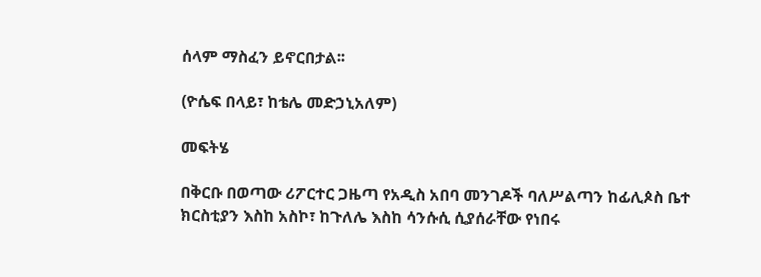ሰላም ማስፈን ይኖርበታል፡፡

(ዮሴፍ በላይ፣ ከቴሌ መድኃኒአለም)

መፍትሄ

በቅርቡ በወጣው ሪፖርተር ጋዜጣ የአዲስ አበባ መንገዶች ባለሥልጣን ከፊሊጶስ ቤተ ክርስቲያን እስከ አስኮ፣ ከጉለሌ እስከ ሳንሱሲ ሲያሰራቸው የነበሩ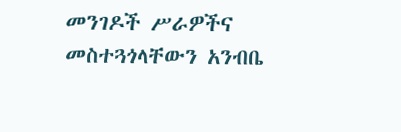መንገዶች ሥራዎችና መስተጓጎላቸውን አንብቤ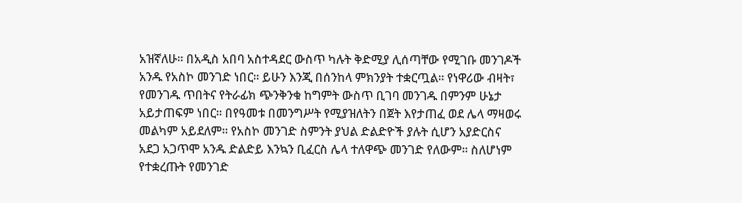አዝኛለሁ፡፡ በአዲስ አበባ አስተዳደር ውስጥ ካሉት ቅድሚያ ሊሰጣቸው የሚገቡ መንገዶች አንዱ የአስኮ መንገድ ነበር፡፡ ይሁን እንጂ በሰንከላ ምክንያት ተቋርጧል፡፡ የነዋሪው ብዛት፣ የመንገዱ ጥበትና የትራፊክ ጭንቅንቁ ከግምት ውስጥ ቢገባ መንገዱ በምንም ሁኔታ አይታጠፍም ነበር፡፡ በየዓመቱ በመንግሥት የሚያዝለትን በጀት እየታጠፈ ወደ ሌላ ማዛወሩ መልካም አይደለም፡፡ የአስኮ መንገድ ስምንት ያህል ድልድዮች ያሉት ሲሆን አያድርስና አደጋ አጋጥሞ አንዱ ድልድይ እንኳን ቢፈርስ ሌላ ተለዋጭ መንገድ የለውም፡፡ ስለሆነም የተቋረጡት የመንገድ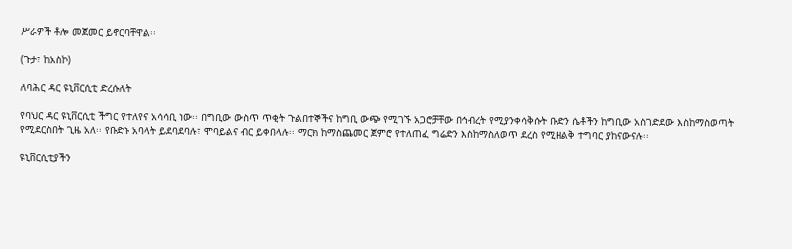ሥራዎች ቶሎ መጀመር ይኖርባቸዋል፡፡

(ጉታ፣ ከአስኮ)

ለባሕር ዳር ዩኒቨርሲቲ ድረሱለት

የባህር ዳር ዩኒቨርሲቲ ችግር የተለየና አሳሳቢ ነው፡፡ በግቢው ውስጥ ጥቂት ጉልበተኞችና ከግቢ ውጭ የሚገኙ አጋሮቻቸው በኅብረት የሚያንቀሳቅሱት ቡድን ሴቶችን ከግቢው አስገድደው እስከማስወጣት የሚደርስበት ጊዜ አለ፡፡ የቡድኑ አባላት ይደባደባሉ፣ ሞባይልና ብር ይቀበላሉ፡፡ ማርክ ከማስጨመር ጀምሮ የተለጠፈ ግሬድን እስከማስለወጥ ደረስ የሚዘልቅ ተግባር ያከናውናሉ፡፡

ዩኒቨርሲቲያችን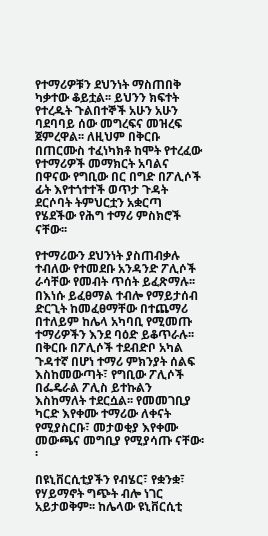የተማሪዎቹን ደህንነት ማስጠበቅ ካቃተው ቆይቷል፡፡ ይህንን ክፍተት የተረዱት ጉልበተኞች አሁን አሁን ባደባባይ ሰው መግረፍና መዝረፍ ጀምረዋል፡፡ ለዚህም በቅርቡ በጠርሙስ ተፈነካክቶ ከሞት የተረፈው የተማሪዎች መማክርት አባልና በዋናው የግቢው በር በግድ በፖሊሶች ፊት እየተጎተተች ወጥታ ጉዳት ደርሶባት ትምህርቷን አቋርጣ የሄደችው የሕግ ተማሪ ምስክሮች ናቸው፡፡

የተማሪውን ደህንነት ያስጠብቃሉ ተብለው የተመደቡ አንዳንድ ፖሊሶች ራሳቸው የመብት ጥሰት ይፈጽማሉ፡፡ በእነሱ ይፈፀማል ተብሎ የማይታሰብ ድርጊት ከመፈፀማቸው በተጨማሪ በተለይም ከሌላ አካባቢ የሚመጡ ተማሪዎችን እንደ ባዕድ ይቆጥራሉ፡፡ በቅርቡ በፖሊሶች ተደብድቦ አካል ጉዳተኛ በሆነ ተማሪ ምክንያት ሰልፍ እስከመውጣት፣ የግቢው ፖሊሶች በፌዴራል ፖሊስ ይተኩልን እስከማለት ተደርሷል፡፡ የመመገቢያ ካርድ እየቀሙ ተማሪው ለቀናት የሚያስርቡ፣ መታወቂያ እየቀሙ መውጫና መግቢያ የሚያሳጡ ናቸው፡፡

በዩኒቨርሲቲያችን የብሄር፣ የቋንቋ፣ የሃይማኖት ግጭት ብሎ ነገር አይታወቅም፡፡ ከሌላው ዩኒቨርሲቲ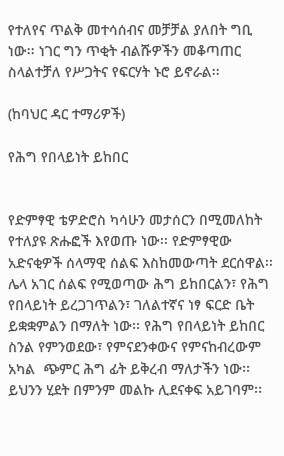የተለየና ጥልቅ መተሳሰብና መቻቻል ያለበት ግቢ ነው፡፡ ነገር ግን ጥቂት ብልሹዎችን መቆጣጠር ስላልተቻለ የሥጋትና የፍርሃት ኑሮ ይኖራል፡፡

(ከባህር ዳር ተማሪዎች)

የሕግ የበላይነት ይከበር


የድምፃዊ ቴዎድሮስ ካሳሁን መታሰርን በሚመለከት የተለያዩ ጽሑፎች እየወጡ ነው፡፡ የድምፃዊው አድናቂዎች ሰላማዊ ሰልፍ እስከመውጣት ደርሰዋል፡፡ ሌላ አገር ሰልፍ የሚወጣው ሕግ ይከበርልን፣ የሕግ የበላይነት ይረጋገጥልን፣ ገለልተኛና ነፃ ፍርድ ቤት ይቋቋምልን በማለት ነው፡፡ የሕግ የበላይነት ይከበር ስንል የምንወደው፣ የምናደንቀውና የምናከብረውም አካል  ጭምር ሕግ ፊት ይቅረብ ማለታችን ነው፡፡ ይህንን ሂደት በምንም መልኩ ሊደናቀፍ አይገባም፡፡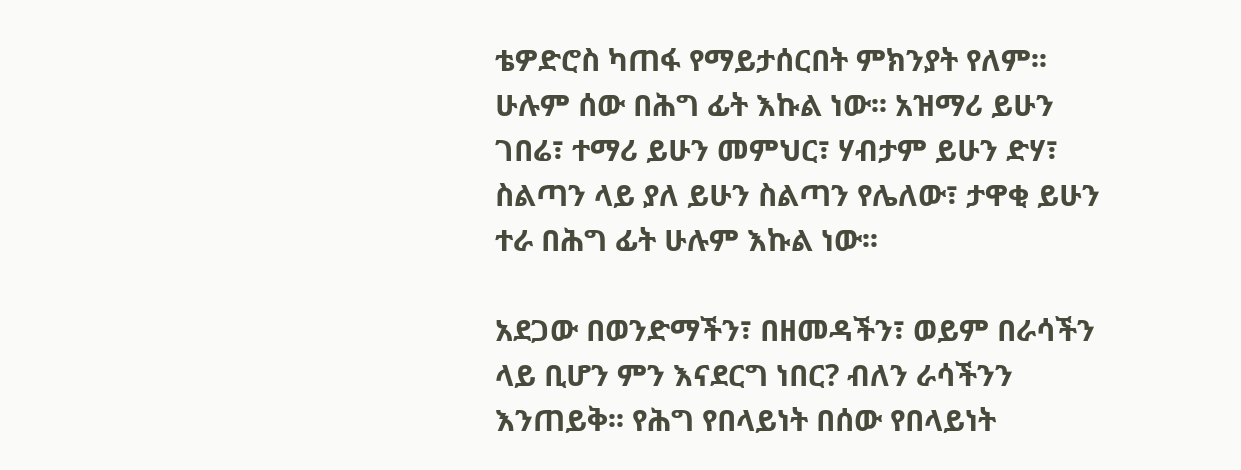ቴዎድሮስ ካጠፋ የማይታሰርበት ምክንያት የለም፡፡ ሁሉም ሰው በሕግ ፊት እኩል ነው፡፡ አዝማሪ ይሁን ገበሬ፣ ተማሪ ይሁን መምህር፣ ሃብታም ይሁን ድሃ፣ ስልጣን ላይ ያለ ይሁን ስልጣን የሌለው፣ ታዋቂ ይሁን ተራ በሕግ ፊት ሁሉም እኩል ነው፡፡

አደጋው በወንድማችን፣ በዘመዳችን፣ ወይም በራሳችን ላይ ቢሆን ምን እናደርግ ነበር? ብለን ራሳችንን እንጠይቅ፡፡ የሕግ የበላይነት በሰው የበላይነት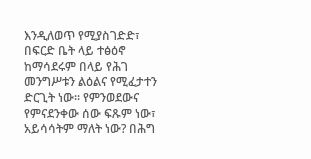እንዲለወጥ የሚያስገድድ፣ በፍርድ ቤት ላይ ተፅዕኖ ከማሳደሩም በላይ የሕገ መንግሥቱን ልዕልና የሚፈታተን ድርጊት ነው፡፡ የምንወደውና የምናደንቀው ሰው ፍጹም ነው፣ አይሳሳትም ማለት ነው? በሕግ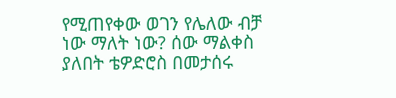የሚጠየቀው ወገን የሌለው ብቻ ነው ማለት ነው? ሰው ማልቀስ ያለበት ቴዎድሮስ በመታሰሩ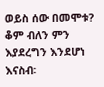ወይስ ሰው በመሞቱ? ቆም ብለን ምን እያደረግን እንደሆነ እናስብ፡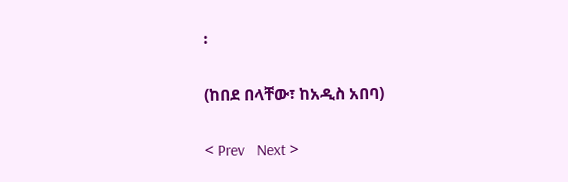፡

(ከበደ በላቸው፣ ከአዲስ አበባ)

< Prev   Next >